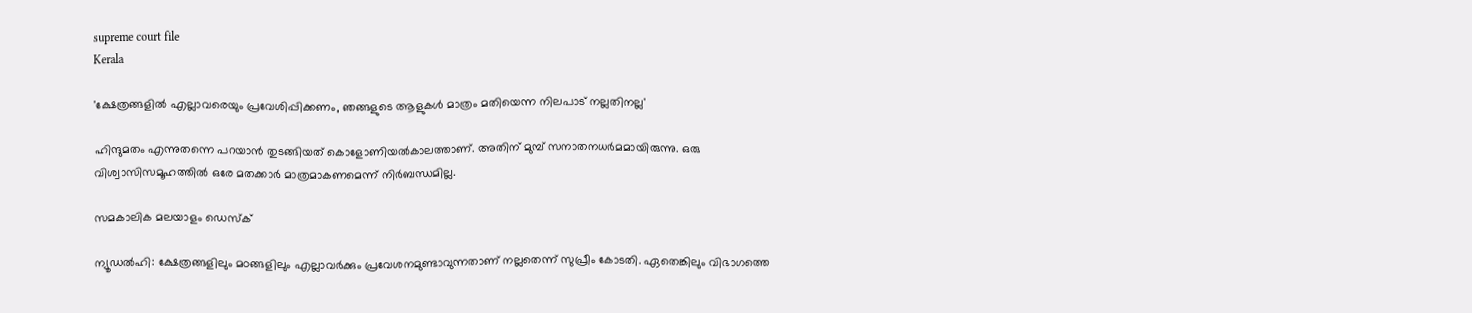supreme court file
Kerala

'ക്ഷേത്രങ്ങളില്‍ എല്ലാവരെയും പ്രവേശിപ്പിക്കണം, ഞങ്ങളുടെ ആളുകള്‍ മാത്രം മതിയെന്ന നിലപാട് നല്ലതിനല്ല'

ഹിന്ദുമതം എന്നുതന്നെ പറയാന്‍ തുടങ്ങിയത് കൊളോണിയല്‍കാലത്താണ്. അതിന് മുമ്പ് സനാതനധര്‍മമായിരുന്നു. ഒരു വിശ്വാസിസമൂഹത്തില്‍ ഒരേ മതക്കാര്‍ മാത്രമാകണമെന്ന് നിര്‍ബന്ധമില്ല.

സമകാലിക മലയാളം ഡെസ്ക്

ന്യൂഡല്‍ഹി: ക്ഷേത്രങ്ങളിലും മഠങ്ങളിലും എല്ലാവര്‍ക്കും പ്രവേശനമുണ്ടാവുന്നതാണ് നല്ലതെന്ന് സുപ്രീം കോടതി. ഏതെങ്കിലും വിഭാഗത്തെ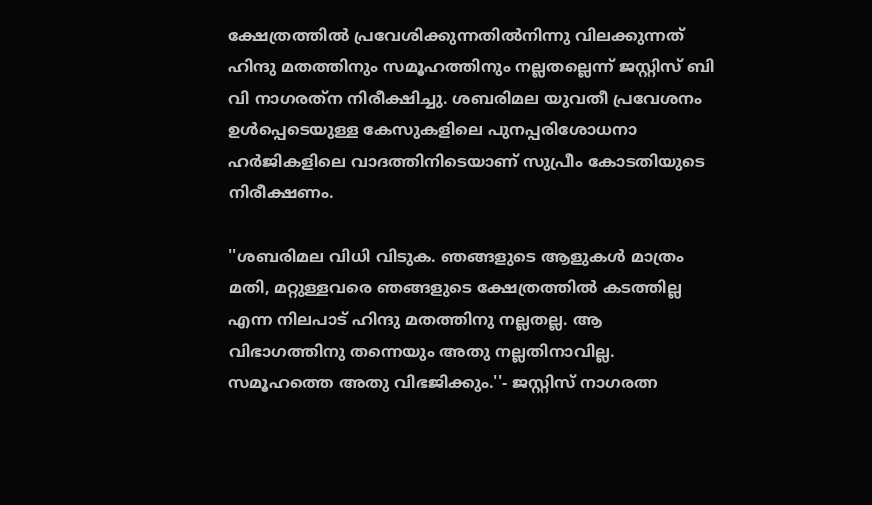ക്ഷേത്രത്തില്‍ പ്രവേശിക്കുന്നതില്‍നിന്നു വിലക്കുന്നത് ഹിന്ദു മതത്തിനും സമൂഹത്തിനും നല്ലതല്ലെന്ന് ജസ്റ്റിസ് ബി വി നാഗരത്‌ന നിരീക്ഷിച്ചു. ശബരിമല യുവതീ പ്രവേശനം ഉള്‍പ്പെടെയുള്ള കേസുകളിലെ പുനപ്പരിശോധനാ ഹര്‍ജികളിലെ വാദത്തിനിടെയാണ് സുപ്രീം കോടതിയുടെ നിരീക്ഷണം.

''ശബരിമല വിധി വിടുക. ഞങ്ങളുടെ ആളുകള്‍ മാത്രം മതി, മറ്റുള്ളവരെ ഞങ്ങളുടെ ക്ഷേത്രത്തില്‍ കടത്തില്ല എന്ന നിലപാട് ഹിന്ദു മതത്തിനു നല്ലതല്ല. ആ വിഭാഗത്തിനു തന്നെയും അതു നല്ലതിനാവില്ല. സമൂഹത്തെ അതു വിഭജിക്കും.''- ജസ്റ്റിസ് നാഗരത്ന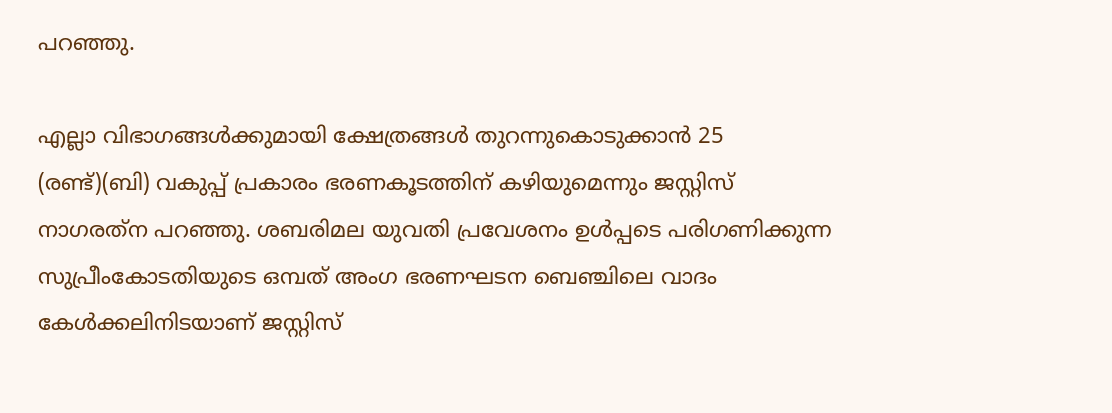പറഞ്ഞു.

എല്ലാ വിഭാഗങ്ങള്‍ക്കുമായി ക്ഷേത്രങ്ങള്‍ തുറന്നുകൊടുക്കാന്‍ 25 (രണ്ട്)(ബി) വകുപ്പ് പ്രകാരം ഭരണകൂടത്തിന് കഴിയുമെന്നും ജസ്റ്റിസ് നാഗരത്‌ന പറഞ്ഞു. ശബരിമല യുവതി പ്രവേശനം ഉള്‍പ്പടെ പരിഗണിക്കുന്ന സുപ്രീംകോടതിയുടെ ഒമ്പത് അംഗ ഭരണഘടന ബെഞ്ചിലെ വാദം കേള്‍ക്കലിനിടയാണ് ജസ്റ്റിസ്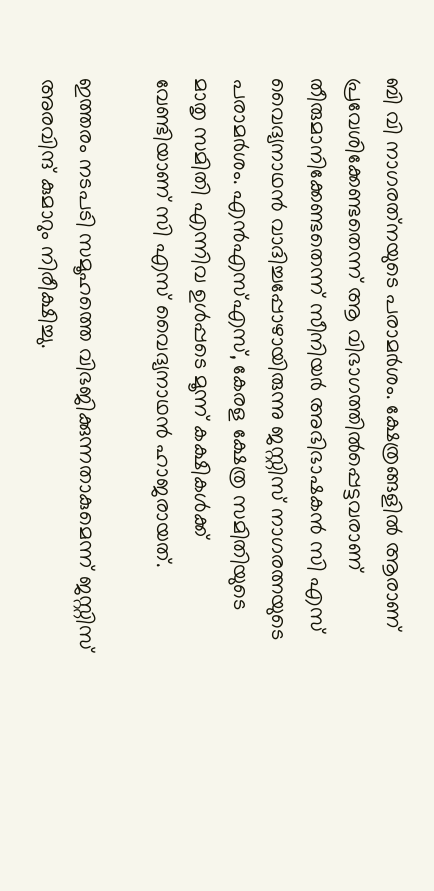ബി വി നാഗരത്‌നയുടെ പരാമര്‍ശം. ക്ഷേത്രങ്ങളില്‍ ആരാണ് പ്രവേശിക്കേണ്ടതെന്ന് ആ വിഭാഗത്തില്‍പ്പെട്ടവരാണ് തീരുമാനിക്കേണ്ടതെന്ന് സീനിയര്‍ അഭിഭാഷകന്‍ സി എസ് വൈദ്യനാഥന്‍ വാദിച്ചപ്പോഴായിരുന്നു ജസ്റ്റിസ് നാഗരത്നയുടെ പരാമര്‍ശം. എന്‍എസ്എസ്, കേരള ക്ഷേത്ര സമിതിയുടെ മാതൃ സമിതി എന്നിവ ഉള്‍പ്പടെ മൂന്ന് കക്ഷികള്‍ക്ക് വേണ്ടിയാണ് സി എസ് വൈദ്യനാഥന്‍ ഹാജരായത്.

ഇത്തരം നടപടി സമൂഹത്തെ വിഭജിക്കുന്നതാകുമെന്ന് ജസ്റ്റിസ് അരവിന്ദ് കുമാറും നിരീക്ഷിച്ചു.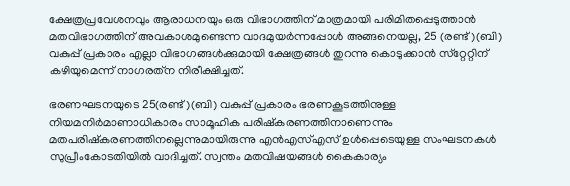ക്ഷേത്രപ്രവേശനവും ആരാധനയും ഒരു വിഭാഗത്തിന് മാത്രമായി പരിമിതപ്പെടുത്താന്‍ മതവിഭാഗത്തിന് അവകാശമുണ്ടെന്ന വാദമുയര്‍ന്നപ്പോള്‍ അങ്ങനെയല്ല, 25 (രണ്ട്)(ബി) വകുപ്പ് പ്രകാരം എല്ലാ വിഭാഗങ്ങള്‍ക്കുമായി ക്ഷേത്രങ്ങള്‍ തുറന്നു കൊടുക്കാന്‍ സ്‌റ്റേറ്റിന് കഴിയുമെന്ന് നാഗരത്‌ന നിരീക്ഷിച്ചത്.

ഭരണഘടനയുടെ 25(രണ്ട്)(ബി) വകുപ്പ് പ്രകാരം ഭരണകൂടത്തിനുള്ള നിയമനിര്‍മാണാധികാരം സാമൂഹിക പരിഷ്‌കരണത്തിനാണെന്നും മതപരിഷ്‌കരണത്തിനല്ലെന്നുമായിരുന്നു എന്‍എസ്എസ് ഉള്‍പ്പെടെയുള്ള സംഘടനകള്‍ സുപ്രീംകോടതിയില്‍ വാദിച്ചത്. സ്വന്തം മതവിഷയങ്ങള്‍ കൈകാര്യം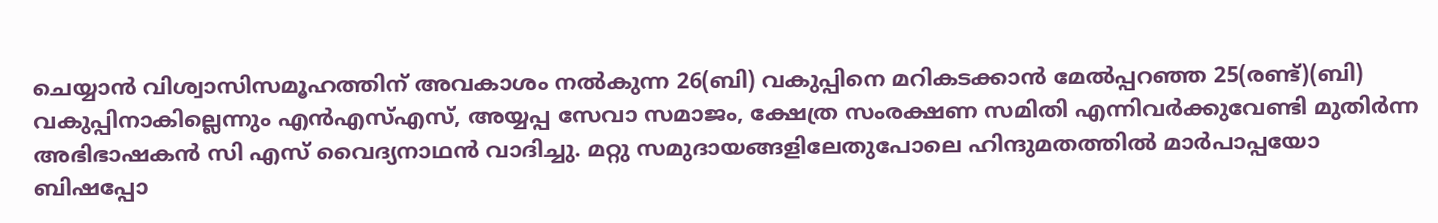ചെയ്യാന്‍ വിശ്വാസിസമൂഹത്തിന് അവകാശം നല്‍കുന്ന 26(ബി) വകുപ്പിനെ മറികടക്കാന്‍ മേല്‍പ്പറഞ്ഞ 25(രണ്ട്)(ബി) വകുപ്പിനാകില്ലെന്നും എന്‍എസ്എസ്, അയ്യപ്പ സേവാ സമാജം, ക്ഷേത്ര സംരക്ഷണ സമിതി എന്നിവര്‍ക്കുവേണ്ടി മുതിര്‍ന്ന അഭിഭാഷകന്‍ സി എസ് വൈദ്യനാഥന്‍ വാദിച്ചു. മറ്റു സമുദായങ്ങളിലേതുപോലെ ഹിന്ദുമതത്തില്‍ മാര്‍പാപ്പയോ ബിഷപ്പോ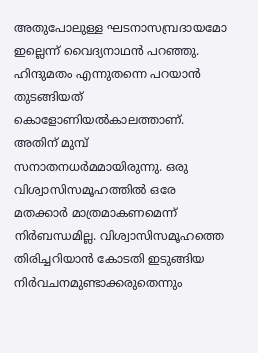അതുപോലുള്ള ഘടനാസമ്പ്രദായമോ ഇല്ലെന്ന് വൈദ്യനാഥന്‍ പറഞ്ഞു. ഹിന്ദുമതം എന്നുതന്നെ പറയാന്‍ തുടങ്ങിയത് കൊളോണിയല്‍കാലത്താണ്. അതിന് മുമ്പ് സനാതനധര്‍മമായിരുന്നു. ഒരു വിശ്വാസിസമൂഹത്തില്‍ ഒരേ മതക്കാര്‍ മാത്രമാകണമെന്ന് നിര്‍ബന്ധമില്ല. വിശ്വാസിസമൂഹത്തെ തിരിച്ചറിയാന്‍ കോടതി ഇടുങ്ങിയ നിര്‍വചനമുണ്ടാക്കരുതെന്നും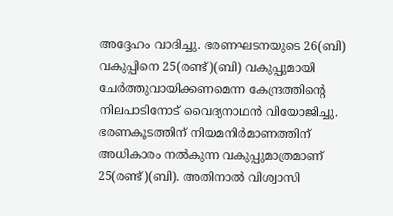അദ്ദേഹം വാദിച്ചു. ഭരണഘടനയുടെ 26(ബി) വകുപ്പിനെ 25(രണ്ട്)(ബി) വകുപ്പുമായി ചേര്‍ത്തുവായിക്കണമെന്ന കേന്ദ്രത്തിന്റെ നിലപാടിനോട് വൈദ്യനാഥന്‍ വിയോജിച്ചു. ഭരണകൂടത്തിന് നിയമനിര്‍മാണത്തിന് അധികാരം നല്‍കുന്ന വകുപ്പുമാത്രമാണ് 25(രണ്ട്)(ബി). അതിനാല്‍ വിശ്വാസി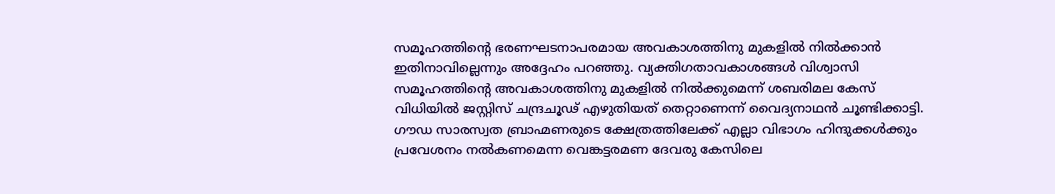സമൂഹത്തിന്റെ ഭരണഘടനാപരമായ അവകാശത്തിനു മുകളില്‍ നില്‍ക്കാന്‍ ഇതിനാവില്ലെന്നും അദ്ദേഹം പറഞ്ഞു. വ്യക്തിഗതാവകാശങ്ങള്‍ വിശ്വാസി സമൂഹത്തിന്റെ അവകാശത്തിനു മുകളില്‍ നില്‍ക്കുമെന്ന് ശബരിമല കേസ് വിധിയില്‍ ജസ്റ്റിസ് ചന്ദ്രചൂഢ് എഴുതിയത് തെറ്റാണെന്ന് വൈദ്യനാഥന്‍ ചൂണ്ടിക്കാട്ടി. ഗൗഡ സാരസ്വത ബ്രാഹ്മണരുടെ ക്ഷേത്രത്തിലേക്ക് എല്ലാ വിഭാഗം ഹിന്ദുക്കള്‍ക്കും പ്രവേശനം നല്‍കണമെന്ന വെങ്കട്ടരമണ ദേവരു കേസിലെ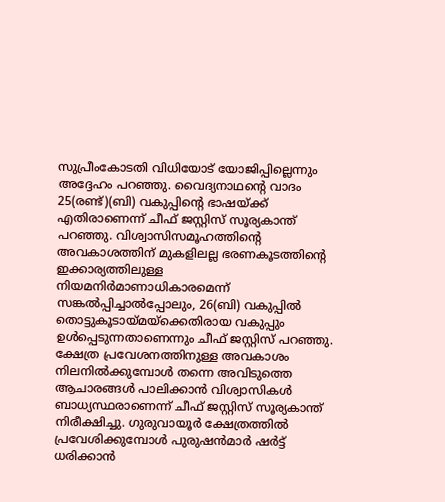സുപ്രീംകോടതി വിധിയോട് യോജിപ്പില്ലെന്നും അദ്ദേഹം പറഞ്ഞു. വൈദ്യനാഥന്റെ വാദം 25(രണ്ട്)(ബി) വകുപ്പിന്റെ ഭാഷയ്ക്ക് എതിരാണെന്ന് ചീഫ് ജസ്റ്റിസ് സൂര്യകാന്ത് പറഞ്ഞു. വിശ്വാസിസമൂഹത്തിന്റെ അവകാശത്തിന് മുകളിലല്ല ഭരണകൂടത്തിന്റെ ഇക്കാര്യത്തിലുള്ള നിയമനിര്‍മാണാധികാരമെന്ന് സങ്കല്‍പ്പിച്ചാല്‍പ്പോലും, 26(ബി) വകുപ്പില്‍ തൊട്ടുകൂടായ്മയ്‌ക്കെതിരായ വകുപ്പും ഉള്‍പ്പെടുന്നതാണെന്നും ചീഫ് ജസ്റ്റിസ് പറഞ്ഞു. ക്ഷേത്ര പ്രവേശനത്തിനുള്ള അവകാശം നിലനില്‍ക്കുമ്പോള്‍ തന്നെ അവിടുത്തെ ആചാരങ്ങള്‍ പാലിക്കാന്‍ വിശ്വാസികള്‍ ബാധ്യസ്ഥരാണെന്ന് ചീഫ് ജസ്റ്റിസ് സൂര്യകാന്ത് നിരീക്ഷിച്ചു. ഗുരുവായൂര്‍ ക്ഷേത്രത്തില്‍ പ്രവേശിക്കുമ്പോള്‍ പുരുഷന്‍മാര്‍ ഷര്‍ട്ട് ധരിക്കാന്‍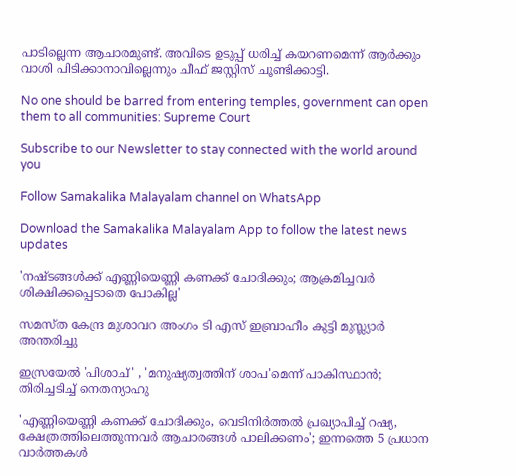പാടില്ലെന്ന ആചാരമുണ്ട്. അവിടെ ഉടുപ്പ് ധരിച്ച് കയറണമെന്ന് ആര്‍ക്കും വാശി പിടിക്കാനാവില്ലെന്നും ചീഫ് ജസ്റ്റിസ് ചൂണ്ടിക്കാട്ടി.

No one should be barred from entering temples, government can open them to all communities: Supreme Court

Subscribe to our Newsletter to stay connected with the world around you

Follow Samakalika Malayalam channel on WhatsApp

Download the Samakalika Malayalam App to follow the latest news updates

'നഷ്ടങ്ങള്‍ക്ക് എണ്ണിയെണ്ണി കണക്ക് ചോദിക്കും; ആക്രമിച്ചവര്‍ ശിക്ഷിക്കപ്പെടാതെ പോകില്ല'

സമസ്ത കേന്ദ്ര മുശാവറ അംഗം ടി എസ് ഇബ്രാഹീം കുട്ടി മുസ്ല്യാര്‍ അന്തരിച്ചു

ഇസ്രയേല്‍ 'പിശാച്' , 'മനുഷ്യത്വത്തിന് ശാപ'മെന്ന് പാകിസ്ഥാന്‍; തിരിച്ചടിച്ച് നെതന്യാഹു

'എണ്ണിയെണ്ണി കണക്ക് ചോദിക്കും, വെടിനിർത്തൽ പ്രഖ്യാപിച്ച് റഷ്യ, ക്ഷേത്രത്തിലെത്തുന്നവർ ആചാരങ്ങൾ പാലിക്കണം'; ഇന്നത്തെ 5 പ്രധാന വാർത്തകൾ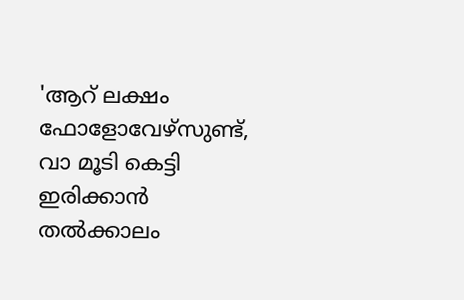'ആറ് ലക്ഷം ഫോളോവേഴ്‌സുണ്ട്, വാ മൂടി കെട്ടി ഇരിക്കാന്‍ തല്‍ക്കാലം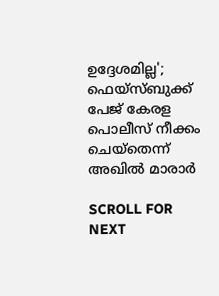ഉദ്ദേശമില്ല'; ഫെയ്‌സ്ബുക്ക് പേജ് കേരള പൊലീസ് നീക്കം ചെയ്‌തെന്ന് അഖില്‍ മാരാര്‍

SCROLL FOR NEXT